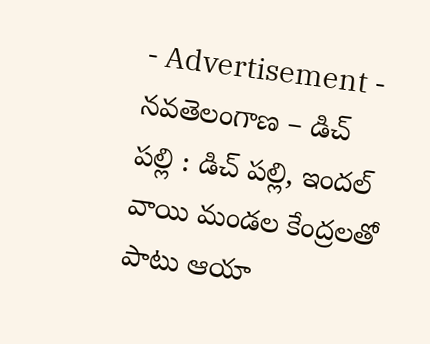- Advertisement -
నవతెలంగాణ – డిచ్ పల్లి : డిచ్ పల్లి, ఇందల్ వాయి మండల కేంద్రలతో పాటు ఆయా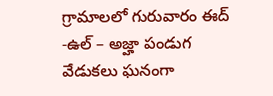గ్రామాలలో గురువారం ఈద్ -ఉల్ – అజ్హా పండుగ వేడుకలు ఘనంగా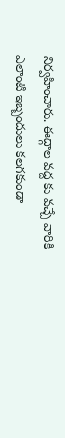నిర్వహించారు. ఈద్గాల వద్ద కు వచ్చే వారికి ఎలాంటి ఇబ్బందులు కలగకుండా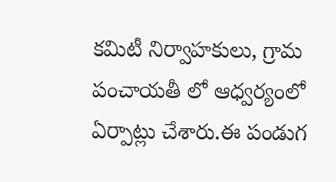కమిటీ నిర్వాహకులు, గ్రామ పంచాయతీ లో ఆధ్వర్యంలో ఏర్పాట్లు చేశారు.ఈ పండుగ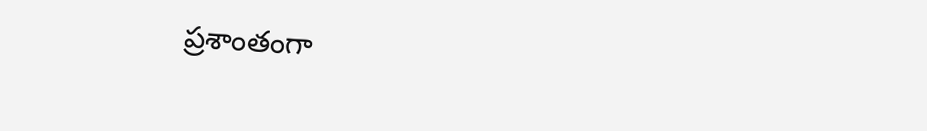ప్రశాంతంగా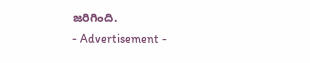జరిగింది.
- Advertisement -